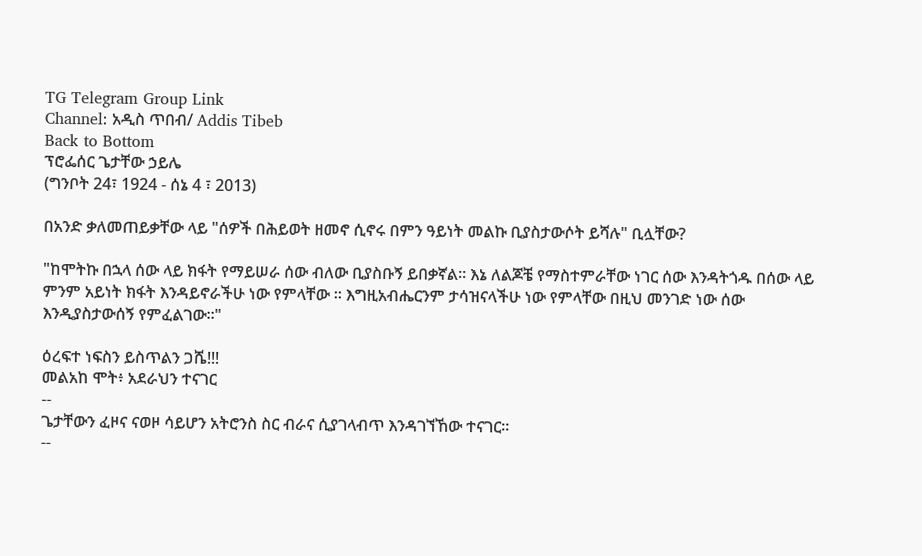TG Telegram Group Link
Channel: አዲስ ጥበብ/ Addis Tibeb
Back to Bottom
ፕሮፌሰር ጌታቸው ኃይሌ
(ግንቦት 24፣ 1924 - ሰኔ 4 ፣ 2013)

በአንድ ቃለመጠይቃቸው ላይ "ሰዎች በሕይወት ዘመኖ ሲኖሩ በምን ዓይነት መልኩ ቢያስታውሶት ይሻሉ" ቢሏቸው?

"ከሞትኩ በኋላ ሰው ላይ ክፋት የማይሠራ ሰው ብለው ቢያስቡኝ ይበቃኛል። እኔ ለልጆቼ የማስተምራቸው ነገር ሰው እንዳትጎዱ በሰው ላይ ምንም አይነት ክፋት እንዳይኖራችሁ ነው የምላቸው ። እግዚአብሔርንም ታሳዝናላችሁ ነው የምላቸው በዚህ መንገድ ነው ሰው እንዲያስታውሰኝ የምፈልገው።"

ዕረፍተ ነፍስን ይስጥልን ጋሼ!!!
መልአከ ሞት፥ አደራህን ተናገር
--
ጌታቸውን ፈዞና ናወዞ ሳይሆን አትሮንስ ስር ብራና ሲያገላብጥ እንዳገኘኸው ተናገር፡፡
--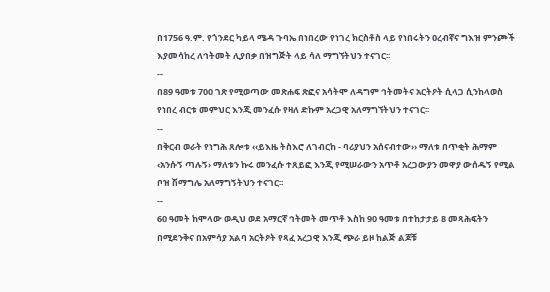በ1756 ዓ.ም. የጎንደር ካይላ ሜዳ ጉባኤ በነበረው የነገረ ክርስቶስ ላይ የነበሩትን ዐረብኛና ግእዝ ምንጮች እያመሳከረ ለኅትመት ሊያበቃ በዝግጅት ላይ ሳለ ማግኘትህን ተናገር፡፡
--
በ89 ዓመቱ 700 ገጽ የሚወጣው መጽሐፍ ጽፎና አሳትሞ ለዳግም ኅትመትና አርትዖት ሲላጋ ሲንከላወስ የነበረ ብርቱ መምህር እንጂ መንፈሱ የዛለ ድኩም አረጋዊ አለማግኘትህን ተናገር፡፡
--
በቅርብ ወራት የነግሕ ጸሎቱ ‹‹ይእዜ ትስእሮ ለገብርከ - ባሪያህን አሰናብተው›› ማለቱ በጥቂት ሕማም ‹አንሱኝ ጣሉኝ› ማለቱን ኩሩ መንፈሱ ተጸይፎ እንጂ የሚሠራውን አጥቶ አረጋውያን መዋያ ውሰዱኝ የሚል ቦዝ ሽማግሌ አለማግኝትህን ተናገር፡፡
--
60 ዓመት ከሞላው ወዲህ ወደ አማርኛ ኅትመት መጥቶ እስከ 90 ዓመቱ በተከታታይ 8 መጻሕፍትን በሚደንቅና በአምሳያ አልባ አርትዖት የጻፈ አረጋዊ እንጂ ጭራ ይዞ ከልጅ ልጆቹ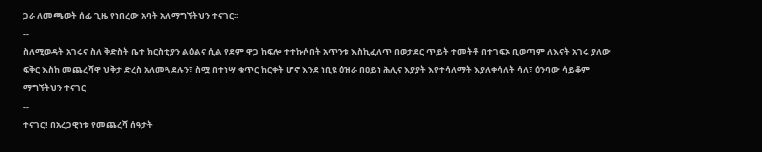ጋራ ለመጫወት ሰፊ ጊዜ የነበረው አባት አለማግኘትህን ተናገር፡፡
--
ስለሚወዳት አገሩና ስለ ቅድስት ቤተ ክርስቲያን ልዕልና ሲል የደም ዋጋ ከፍሎ ተተኩሶበት አጥንቱ እስኪፈለጥ በወታደር ጥይት ተመትቶ በተገፍኦ ቢወጣም ለእናት አገሩ ያለው ፍቅር እስከ መጨረሻዋ ህቅታ ድረስ አለመጓደሉን፣ ስሟ በተነሣ ቁጥር ከርቀት ሆኖ እንደ ነቢዩ ዕዝራ በዐይነ ሕሊና እያያት እየተሳለማት እያለቀሳለት ሳለ፣ ዕንባው ሳይቆም ማግኘትህን ተናገር
--
ተናገር! በአረጋዊነቱ የመጨረሻ ሰዓታት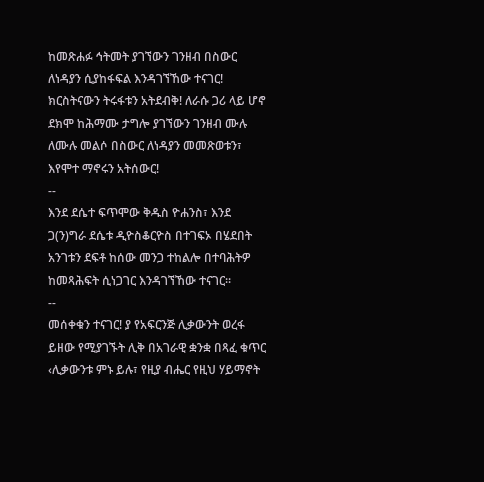ከመጽሐፉ ኅትመት ያገኘውን ገንዘብ በስውር ለነዳያን ሲያከፋፍል እንዳገኘኸው ተናገር! ክርስትናውን ትሩፋቱን አትደብቅ! ለራሱ ጋሪ ላይ ሆኖ ደክሞ ከሕማሙ ታግሎ ያገኘውን ገንዘብ ሙሉ ለሙሉ መልሶ በስውር ለነዳያን መመጽወቱን፣ እየሞተ ማኖሩን አትሰውር!
--
እንደ ደሴተ ፍጥሞው ቅዱስ ዮሐንስ፣ እንደ ጋ(ን)ግራ ደሴቱ ዲዮስቆርዮስ በተገፍኦ በሄደበት አንገቱን ደፍቶ ከሰው መንጋ ተከልሎ በተባሕትዎ ከመጻሕፍት ሲነጋገር እንዳገኘኸው ተናገር፡፡
--
መሰቀቁን ተናገር! ያ የአፍርንጅ ሊቃውንት ወረፋ ይዘው የሚያገኙት ሊቅ በአገራዊ ቋንቋ በጻፈ ቁጥር ‹ሊቃውንቱ ምኑ ይሉ፣ የዚያ ብሔር የዚህ ሃይማኖት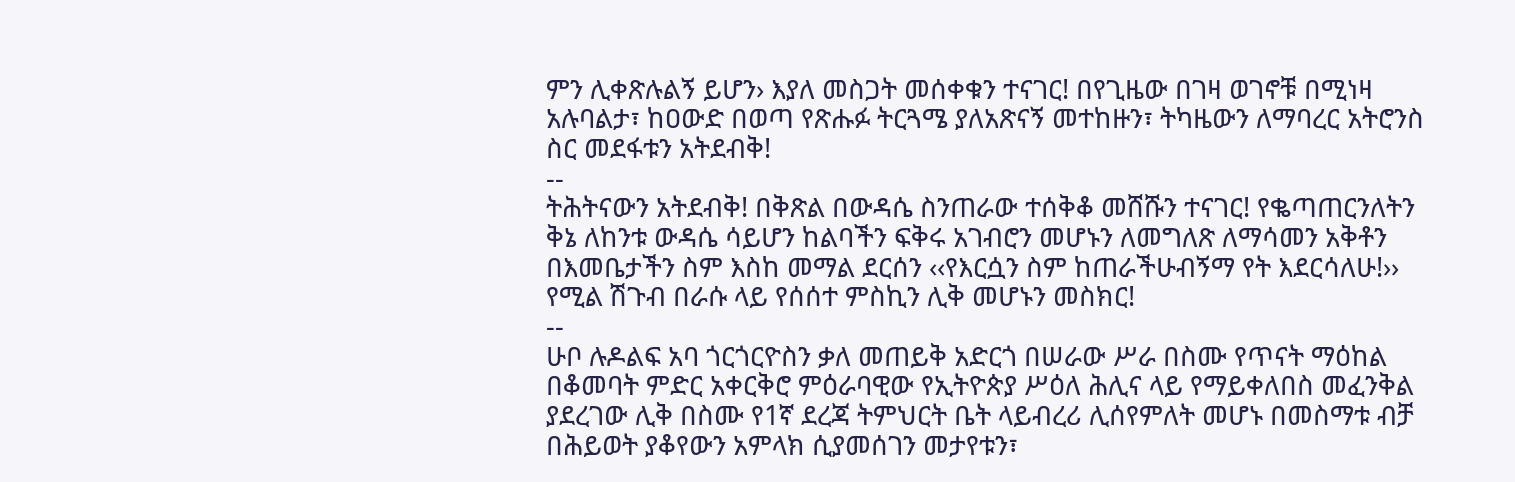ምን ሊቀጽሉልኝ ይሆን› እያለ መስጋት መሰቀቁን ተናገር! በየጊዜው በገዛ ወገኖቹ በሚነዛ አሉባልታ፣ ከዐውድ በወጣ የጽሑፉ ትርጓሜ ያለአጽናኝ መተከዙን፣ ትካዜውን ለማባረር አትሮንስ ስር መደፋቱን አትደብቅ!
--
ትሕትናውን አትደብቅ! በቅጽል በውዳሴ ስንጠራው ተሰቅቆ መሸሹን ተናገር! የቈጣጠርንለትን ቅኔ ለከንቱ ውዳሴ ሳይሆን ከልባችን ፍቅሩ አገብሮን መሆኑን ለመግለጽ ለማሳመን አቅቶን በእመቤታችን ስም እስከ መማል ደርሰን ‹‹የእርሷን ስም ከጠራችሁብኝማ የት እደርሳለሁ!›› የሚል ሽጉብ በራሱ ላይ የሰሰተ ምስኪን ሊቅ መሆኑን መስክር!
--
ሁቦ ሉዶልፍ አባ ጎርጎርዮስን ቃለ መጠይቅ አድርጎ በሠራው ሥራ በስሙ የጥናት ማዕከል በቆመባት ምድር አቀርቅሮ ምዕራባዊው የኢትዮጵያ ሥዕለ ሕሊና ላይ የማይቀለበስ መፈንቅል ያደረገው ሊቅ በስሙ የ1ኛ ደረጃ ትምህርት ቤት ላይብረሪ ሊሰየምለት መሆኑ በመስማቱ ብቻ በሕይወት ያቆየውን አምላክ ሲያመሰገን መታየቱን፣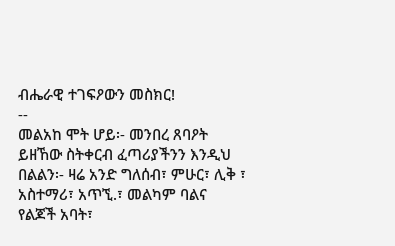ብሔራዊ ተገፍዖውን መስክር!
--
መልአከ ሞት ሆይ፡- መንበረ ጸባዖት ይዘኸው ስትቀርብ ፈጣሪያችንን እንዲህ በልልን፡- ዛሬ አንድ ግለሰብ፣ ምሁር፣ ሊቅ ፣ አስተማሪ፣ አጥኚ.፣ መልካም ባልና የልጆች አባት፣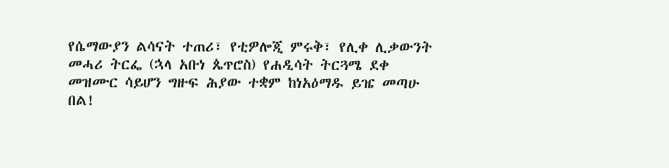የሴማውያን ልሳናት ተጠሪ፣ የቲዎሎጂ ምሩቅ፣ የሊቀ ሊቃውንት መሓሪ ትርፌ (ኋላ አቡነ ጴጥሮስ) የሐዲሳት ትርጓሜ ደቀ መዝሙር ሳይሆን ግዙፍ ሕያው ተቋም ከነአዕማዱ ይዤ መጣሁ በል!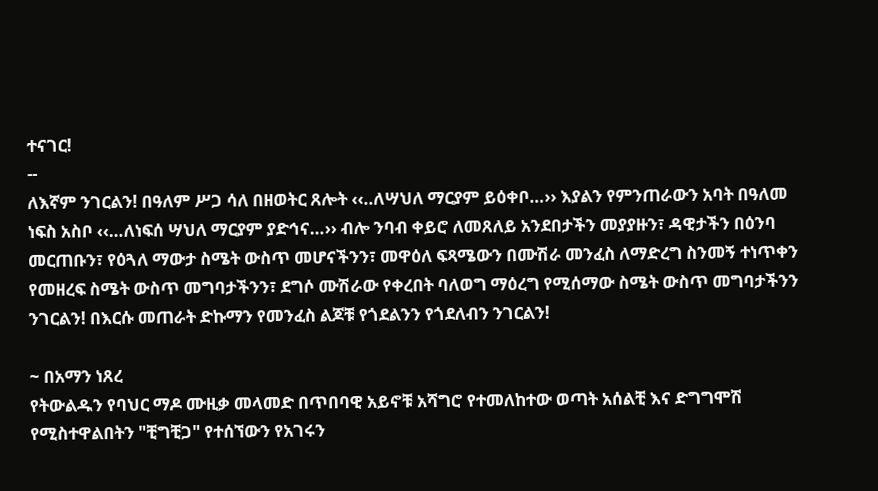ተናገር!
--
ለእኛም ንገርልን! በዓለም ሥጋ ሳለ በዘወትር ጸሎት ‹‹..ለሣህለ ማርያም ይዕቀቦ…›› እያልን የምንጠራውን አባት በዓለመ ነፍስ አስቦ ‹‹…ለነፍሰ ሣህለ ማርያም ያድኅና…›› ብሎ ንባብ ቀይሮ ለመጸለይ አንደበታችን መያያዙን፣ ዳዊታችን በዕንባ መርጠቡን፣ የዕጓለ ማውታ ስሜት ውስጥ መሆናችንን፣ መዋዕለ ፍጻሜውን በሙሽራ መንፈስ ለማድረግ ስንመኝ ተነጥቀን የመዘረፍ ስሜት ውስጥ መግባታችንን፣ ደግሶ ሙሽራው የቀረበት ባለወግ ማዕረግ የሚሰማው ስሜት ውስጥ መግባታችንን ንገርልን! በእርሱ መጠራት ድኩማን የመንፈስ ልጆቹ የጎደልንን የጎደለብን ንገርልን!

~ በአማን ነጸረ
የትውልዱን የባህር ማዶ ሙዚቃ መላመድ በጥበባዊ አይኖቹ አሻግሮ የተመለከተው ወጣት አሰልቺ እና ድግግሞሽ የሚስተዋልበትን "ቺግቺጋ" የተሰኘውን የአገሩን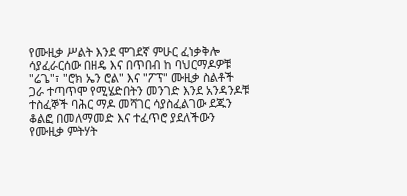የሙዚቃ ሥልት እንደ ሞገደኛ ምሁር ፈነቃቅሎ ሳያፈራርሰው በዘዴ እና በጥበብ ከ ባህርማዶዎቹ "ሬጌ"፣ "ሮክ ኤን ሮል" እና "ፖፕ" ሙዚቃ ስልቶች ጋራ ተጣጥሞ የሚሄድበትን መንገድ እንደ አንዳንዶቹ ተስፈኞች ባሕር ማዶ መሻገር ሳያስፈልገው ደጁን ቆልፎ በመለማመድ እና ተፈጥሮ ያደለችውን የሙዚቃ ምትሃት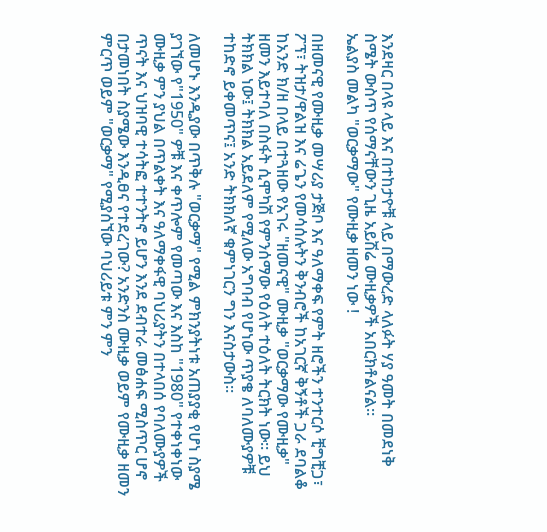እንደዛር በላዩ ላይ እና በተከታዮቹ ላይ በማውረድ ላለፉት ሃያ ዓመት በመደነቅ ስሜት ውስጥ የሰማናቸውን ጊዜ አይሽሬ ሙዚቃዎች አበርክቶልናል።
ኤልያስ መልካ "ወርቃማው" የሙዚቃ ዘመን ነው !

በዘመናዊ የሙዚቃ መሣሪያ ታጅቦ እና ዓለማቀፍ የምት ዘሮችን ተንተርሶ ቺግቺጋ፣ ፖፕ፣ ትዝታ/ዋልዝ እና ሬጌን የመሳሰሉትን ቅንብሮች ከአገርኛ ቅኝቶች ጋራ ደባልቆ ከአንድ ክ/ዘ በላይ በተጓዘው የአገሩ "ዘመናዊ" ሙዚቃ "ወርቃማው የሙዚቃ" ዘመን እይተባለ በስፋት ሲሞካሽ የምንሰማው የዕለት ተዕለት ትርክት ነው። ይህ ትክክል ነው፤ ትክክል አይደለም የሚለው አግባብ የሆነው ጥያቄ ለባለሙያዎቹ ተከድኖ ይቀመጥና፤ አንድ ትክክለኛ ቁምነገርን ግን እናስታውስ።

ለመሆኑ እንዲያው በጥቅሉ "ወርቃማ" የሚል ምክንያትነቱ አጠያያቂ የሆነ ስያሜ ያገኘው የ"1950" ዎቹ እና ቀጥሎም የመጣው እና እስከ "1980" የተቀነቀነው ሙዚቃ ምን ያህል በጥልቀት እና ዓለማቀፋዊ ባህሪያትን በተላበሰ የባለሙያዎች ጥናት እና ህዝባዊ ተሳትፎ ተተንትኖ ይሆን እንደ ደብተራ መፅሐፍ ሚስጥር ሆኖ በታመነበት ስያሜው እንዲፀና የተደረገው? አንድንስ ሙዚቃ ወይም የሙዚቃ ዘመን ምርጥ ወይም "ወርቃማ" የሚያሰኘው ባህሪይቱ ምን ምን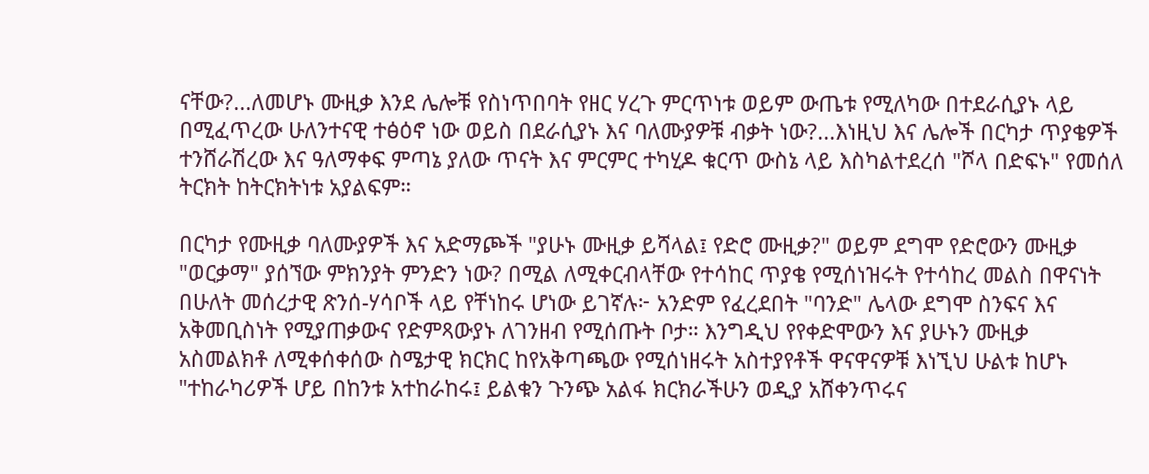ናቸው?...ለመሆኑ ሙዚቃ እንደ ሌሎቹ የስነጥበባት የዘር ሃረጉ ምርጥነቱ ወይም ውጤቱ የሚለካው በተደራሲያኑ ላይ በሚፈጥረው ሁለንተናዊ ተፅዕኖ ነው ወይስ በደራሲያኑ እና ባለሙያዎቹ ብቃት ነው?...እነዚህ እና ሌሎች በርካታ ጥያቄዎች ተንሸራሽረው እና ዓለማቀፍ ምጣኔ ያለው ጥናት እና ምርምር ተካሂዶ ቁርጥ ውስኔ ላይ እስካልተደረሰ "ሾላ በድፍኑ" የመሰለ ትርክት ከትርክትነቱ አያልፍም።

በርካታ የሙዚቃ ባለሙያዎች እና አድማጮች "ያሁኑ ሙዚቃ ይሻላል፤ የድሮ ሙዚቃ?" ወይም ደግሞ የድሮውን ሙዚቃ "ወርቃማ" ያሰኘው ምክንያት ምንድን ነው? በሚል ለሚቀርብላቸው የተሳከር ጥያቄ የሚሰነዝሩት የተሳከረ መልስ በዋናነት በሁለት መሰረታዊ ጽንሰ-ሃሳቦች ላይ የቸነከሩ ሆነው ይገኛሉ፦ አንድም የፈረደበት "ባንድ" ሌላው ደግሞ ስንፍና እና አቅመቢስነት የሚያጠቃውና የድምጻውያኑ ለገንዘብ የሚሰጡት ቦታ። እንግዲህ የየቀድሞውን እና ያሁኑን ሙዚቃ አስመልክቶ ለሚቀሰቀሰው ስሜታዊ ክርክር ከየአቅጣጫው የሚሰነዘሩት አስተያየቶች ዋናዋናዎቹ እነኚህ ሁልቱ ከሆኑ "ተከራካሪዎች ሆይ በከንቱ አተከራከሩ፤ ይልቁን ጉንጭ አልፋ ክርክራችሁን ወዲያ አሸቀንጥሩና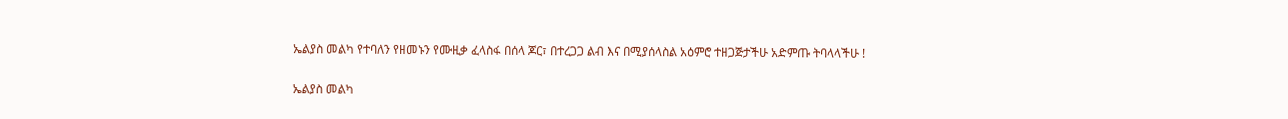ኤልያስ መልካ የተባለን የዘመኑን የሙዚቃ ፈላስፋ በሰላ ጆር፣ በተረጋጋ ልብ እና በሚያሰላስል አዕምሮ ተዘጋጅታችሁ አድምጡ ትባላላችሁ !

ኤልያስ መልካ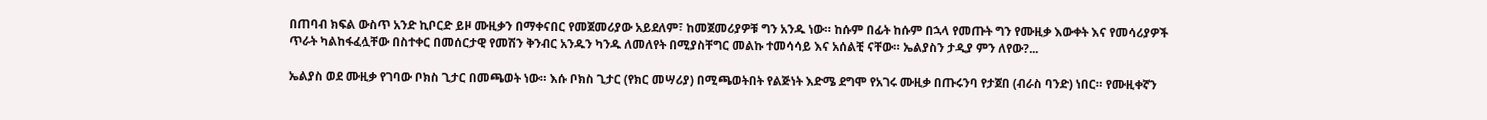በጠባብ ክፍል ውስጥ አንድ ኪቦርድ ይዞ ሙዚቃን በማቀናበር የመጀመሪያው አይደለም፣ ከመጀመሪያዎቹ ግን አንዱ ነው። ከሱም በፊት ከሱም በኋላ የመጡት ግን የሙዚቃ እውቀት እና የመሳሪያዎች ጥራት ካልከፋፈሏቸው በስተቀር በመሰርታዊ የመሽን ቅንብር አንዱን ካንዱ ለመለየት በሚያስቸግር መልኩ ተመሳሳይ እና አሰልቺ ናቸው። ኤልያስን ታዲያ ምን ለየው?...

ኤልያስ ወደ ሙዚቃ የገባው ቦክስ ጊታር በመጫወት ነው። እሱ ቦክስ ጊታር (የክር መሣሪያ) በሚጫወትበት የልጅነት እድሜ ደግሞ የአገሩ ሙዚቃ በጡሩንባ የታጀበ (ብራስ ባንድ) ነበር። የሙዚቀኛን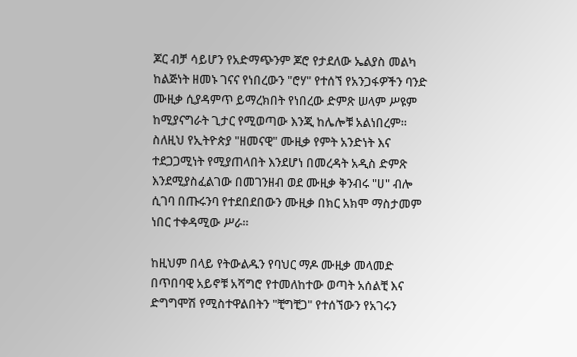ጆር ብቻ ሳይሆን የአድማጭንም ጆሮ የታደለው ኤልያስ መልካ ከልጅነት ዘመኑ ገናና የነበረውን "ሮሃ" የተሰኘ የአንጋፋዎችን ባንድ ሙዚቃ ሲያዳምጥ ይማረክበት የነበረው ድምጽ ሠላም ሥዩም ከሚያናግራት ጊታር የሚወጣው እንጂ ከሌሎቹ አልነበረም። ስለዚህ የኢትዮጵያ "ዘመናዊ" ሙዚቃ የምት አንድነት እና ተደጋጋሚነት የሚያጠላበት እንደሆነ በመረዳት አዲስ ድምጽ እንደሚያስፈልገው በመገንዘብ ወደ ሙዚቃ ቅንብሩ "ሀ" ብሎ ሲገባ በጡሩንባ የተደበደበውን ሙዚቃ በክር አክሞ ማስታመም ነበር ተቀዳሚው ሥራ።

ከዚህም በላይ የትውልዱን የባህር ማዶ ሙዚቃ መላመድ በጥበባዊ አይኖቹ አሻግሮ የተመለከተው ወጣት አሰልቺ እና ድግግሞሽ የሚስተዋልበትን "ቺግቺጋ" የተሰኘውን የአገሩን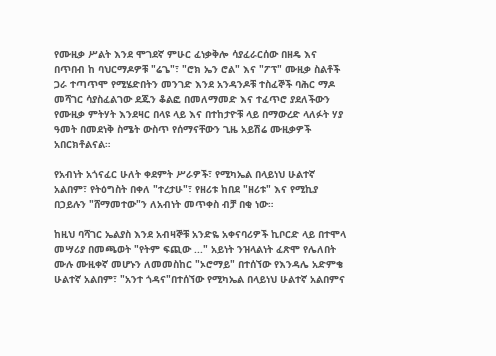የሙዚቃ ሥልት እንደ ሞገደኛ ምሁር ፈነቃቅሎ ሳያፈራርሰው በዘዴ እና በጥበብ ከ ባህርማዶዎቹ "ሬጌ"፣ "ሮክ ኤን ሮል" እና "ፖፕ" ሙዚቃ ስልቶች ጋራ ተጣጥሞ የሚሄድበትን መንገድ እንደ አንዳንዶቹ ተስፈኞች ባሕር ማዶ መሻገር ሳያስፈልገው ደጁን ቆልፎ በመለማመድ እና ተፈጥሮ ያደለችውን የሙዚቃ ምትሃት እንደዛር በላዩ ላይ እና በተከታዮቹ ላይ በማውረድ ላለፉት ሃያ ዓመት በመደነቅ ስሜት ውስጥ የሰማናቸውን ጊዜ አይሽሬ ሙዚቃዎች አበርክቶልናል።

የአብነት አጎናፈር ሁለት ቀደምት ሥራዎች፣ የሚካኤል በላይነህ ሁልተኛ አልበም፣ የትዕግስት በቀለ "ተረታሁ"፣ የዘሪቱ ከበደ "ዘሪቱ" እና የሚኪያ በኃይሉን "ሸማመተው"ን ለአብነት መጥቀስ ብቻ በቂ ነው።

ከዚህ ባሻገር ኤልያስ እንደ አብዛኞቹ አንድዬ አቀናባሪዎች ኪቦርድ ላይ በተሞላ መሣሪያ በመጫወት "የትም ፍጪው ..." አይነት ንዝላልነት ፈጽሞ የሌለበት ሙሉ ሙዚቀኛ መሆኑን ለመመስከር "ኦሮማይ" በተሰኘው የእንዳሌ አድምቄ ሁልተኛ አልበም፣ "አንተ ጎዳና"በተሰኘው የሚካኤል በላይነህ ሁልተኛ አልበምና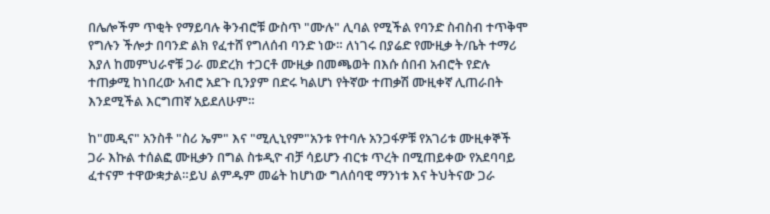በሌሎችም ጥቂት የማይባሉ ቅንብሮቹ ውስጥ "ሙሉ" ሊባል የሚችል የባንድ ስብስብ ተጥቅሞ የግሉን ችሎታ በባንድ ልክ የፈተሸ የግለሰብ ባንድ ነው። ለነገሩ በያሬድ የሙዚቃ ት/ቤት ተማሪ እያለ ከመምህራኖቹ ጋራ መድረክ ተጋርቶ ሙዚቃ በመጫወት በእሱ ሰበብ አብሮት የድሉ ተጠቃሚ ከነበረው አብሮ አደጉ ቢንያም በድሩ ካልሆነ የትኛው ተጠቃሽ ሙዚቀኛ ሊጠራበት እንደሚችል እርግጠኛ አይደለሁም።

ከ"መዲና" አንስቶ "ስሪ ኤም" እና "ሚሊኒየም"አንቱ የተባሉ አንጋፋዎቹ የአገሪቱ ሙዚቀኞች ጋራ እኩል ተሰልፎ ሙዚቃን በግል ስቱዲዮ ብቻ ሳይሆን ብርቱ ጥረት በሚጠይቀው የአደባባይ ፈተናም ተዋውቋታል።ይህ ልምዱም መሬት ከሆነው ግለሰባዊ ማንነቱ እና ትህትናው ጋራ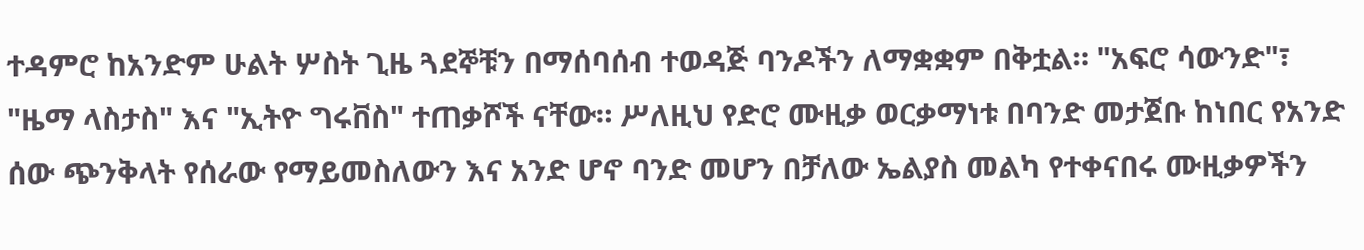ተዳምሮ ከአንድም ሁልት ሦስት ጊዜ ጓደኞቹን በማሰባሰብ ተወዳጅ ባንዶችን ለማቋቋም በቅቷል። "አፍሮ ሳውንድ"፣ "ዜማ ላስታስ" እና "ኢትዮ ግሩቨስ" ተጠቃሾች ናቸው። ሥለዚህ የድሮ ሙዚቃ ወርቃማነቱ በባንድ መታጀቡ ከነበር የአንድ ሰው ጭንቅላት የሰራው የማይመስለውን እና አንድ ሆኖ ባንድ መሆን በቻለው ኤልያስ መልካ የተቀናበሩ ሙዚቃዎችን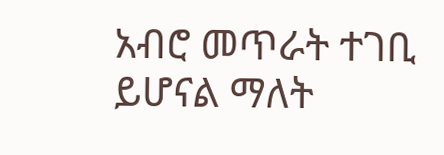አብሮ መጥራት ተገቢ ይሆናል ማለት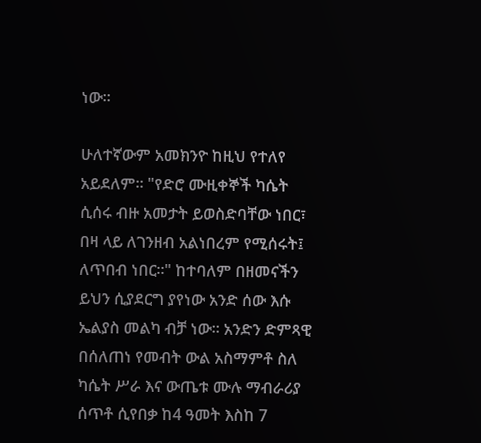ነው።

ሁለተኛውም አመክንዮ ከዚህ የተለየ አይደለም። "የድሮ ሙዚቀኞች ካሴት ሲሰሩ ብዙ አመታት ይወስድባቸው ነበር፣ በዛ ላይ ለገንዘብ አልነበረም የሚሰሩት፤ ለጥበብ ነበር።" ከተባለም በዘመናችን ይህን ሲያደርግ ያየነው አንድ ሰው እሱ ኤልያስ መልካ ብቻ ነው። አንድን ድምጻዊ በሰለጠነ የመብት ውል አስማምቶ ስለ ካሴት ሥራ እና ውጤቱ ሙሉ ማብራሪያ ሰጥቶ ሲየበቃ ከ4 ዓመት እስከ 7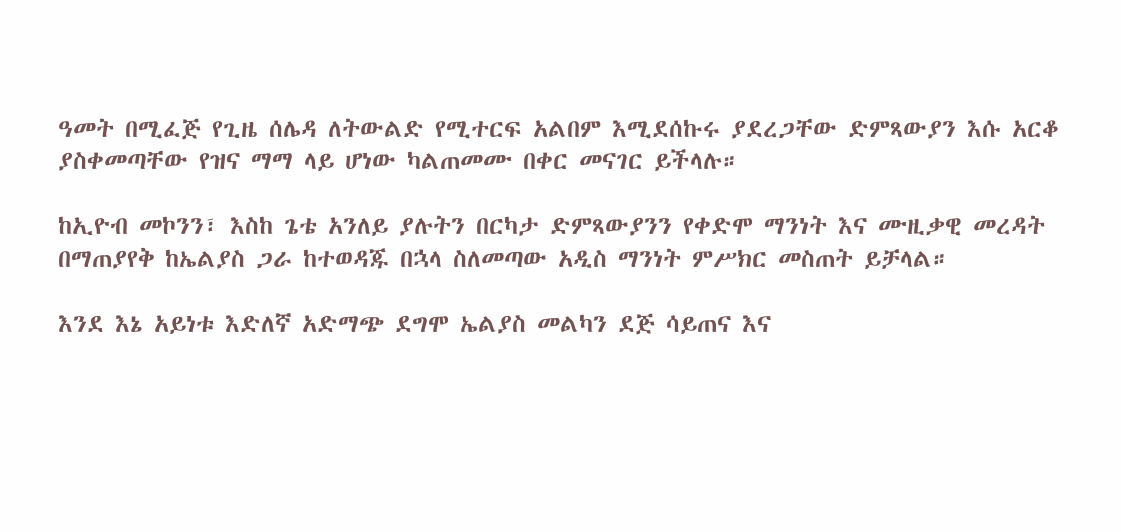ዓመት በሚፈጅ የጊዜ ሰሌዳ ለትውልድ የሚተርፍ አልበም እሚደሰኩሩ ያደረጋቸው ድምጻውያን እሱ አርቆ ያስቀመጣቸው የዝና ማማ ላይ ሆነው ካልጠመሙ በቀር መናገር ይችላሉ።

ከኢዮብ መኮንን፣ እስከ ጌቴ አንለይ ያሉትን በርካታ ድምጻውያንን የቀድሞ ማንነት እና ሙዚቃዊ መረዳት በማጠያየቅ ከኤልያስ ጋራ ከተወዳጁ በኋላ ስለመጣው አዲስ ማንነት ምሥክር መስጠት ይቻላል።

እንደ እኔ አይነቱ እድለኛ አድማጭ ደግሞ ኤልያስ መልካን ደጅ ሳይጠና እና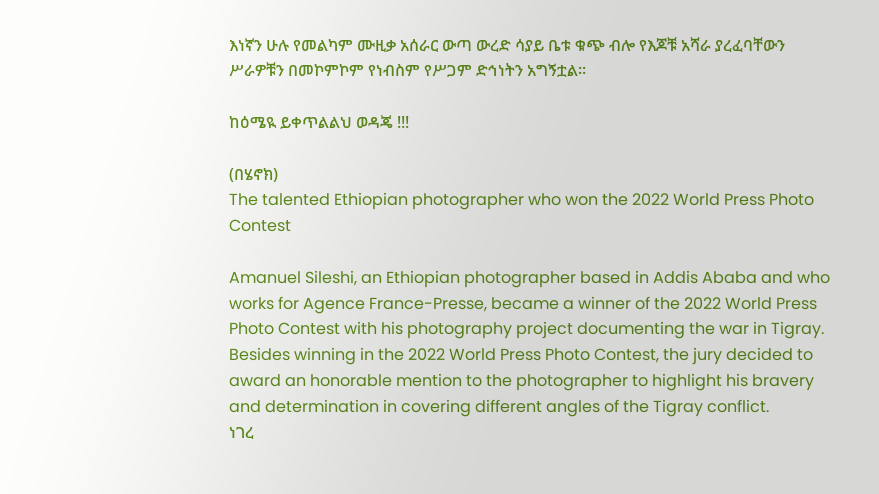እነኛን ሁሉ የመልካም ሙዚቃ አሰራር ውጣ ውረድ ሳያይ ቤቱ ቁጭ ብሎ የእጆቹ አሻራ ያረፈባቸውን ሥራዎቹን በመኮምኮም የነብስም የሥጋም ድኅነትን አግኝቷል።

ከዕሜዪ ይቀጥልልህ ወዳጄ !!!

(በሄኖክ)
The talented Ethiopian photographer who won the 2022 World Press Photo Contest

Amanuel Sileshi, an Ethiopian photographer based in Addis Ababa and who works for Agence France-Presse, became a winner of the 2022 World Press Photo Contest with his photography project documenting the war in Tigray. Besides winning in the 2022 World Press Photo Contest, the jury decided to award an honorable mention to the photographer to highlight his bravery and determination in covering different angles of the Tigray conflict.
ነገረ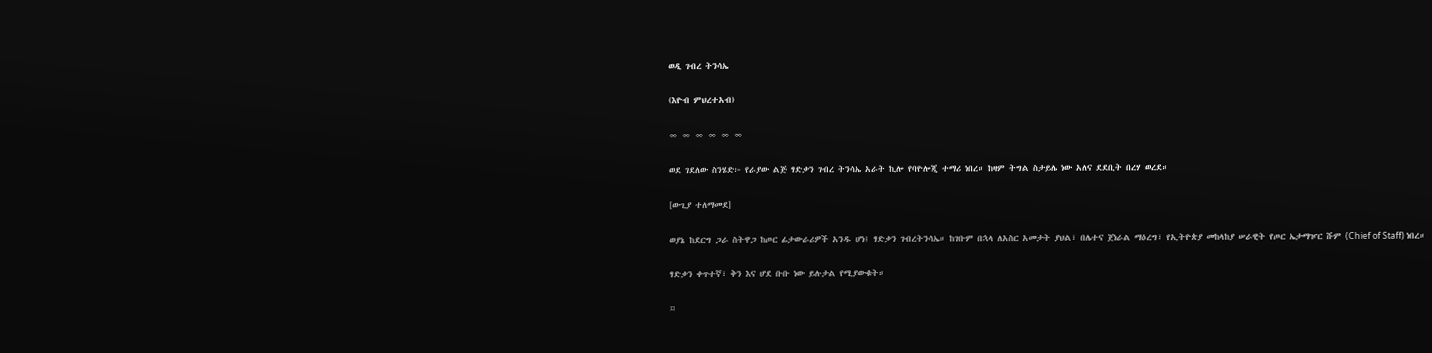ወዲ ገብረ ትንሳኤ

(እዮብ ምህረተአብ)

∞ ∞ ∞ ∞ ∞ ∞

ወደ ገደለው ስንሄድ፦ የራያው ልጅ ፃድቃን ገብረ ትንሳኤ አራት ኪሎ የባዮሎጂ ተማሪ ነበረ። ከዛም ትግል ስታይሌ ነው አለና ደደቢት በረሃ ወረደ።

[ውጊያ ተለማመደ]

ወያኔ ከደርግ ጋራ ስትዋጋ ከጦር ፊታውራሪዎች አንዱ ሆነ፤ ፃድቃን ገብረትንሳኤ። ከገቡም በኋላ ለአስር አመታት ያህል፣ በሌተና ጀነራል ማዕረግ፣ የኢትዮጵያ መከላከያ ሠራዊት የጦር ኤታማዦር ሹም (Chief of Staff) ነበረ።

ፃድቃን ቀጥተኛ፣ ቅን እና ሆደ ቡቡ ነው ይሉታል የሚያውቁት።

¤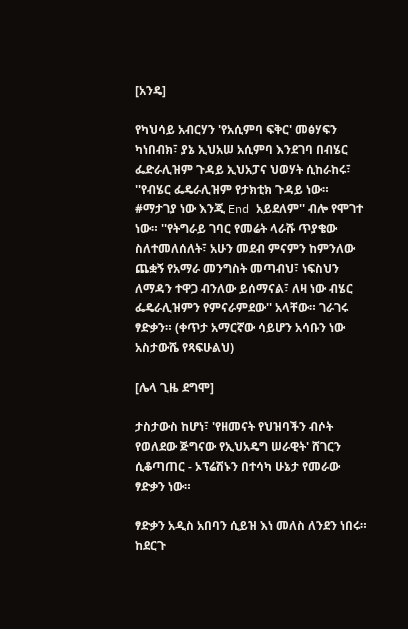[አንዴ]

የካህሳይ አብርሃን 'የአሲምባ ፍቅር' መፅሃፍን ካነበብክ፣ ያኔ ኢህአሠ አሲምባ እንደገባ በብሄር ፌድራሊዝም ጉዳይ ኢህአፓና ህወሃት ሲከራከሩ፣ ''የብሄር ፌዴራሊዝም የታክቲክ ጉዳይ ነው። #ማታገያ ነው እንጂ End አይደለም'' ብሎ የሞገተ ነው። ''የትግራይ ገባር የመሬት ላራሹ ጥያቄው ስለተመለሰለት፣ አሁን መደብ ምናምን ከምንለው ጨቋኝ የአማራ መንግስት መጣብህ፣ ነፍስህን ለማዳን ተዋጋ ብንለው ይሰማናል፣ ለዛ ነው ብሄር ፌዴራሊዝምን የምናራምደው'' አላቸው። ገራገሩ ፃድቃን። (ቀጥታ አማርኛው ሳይሆን አሳቡን ነው አስታውሼ የጻፍሁልህ)

[ሌላ ጊዜ ደግሞ]

ታስታውስ ከሆነ፣ 'የዘመናት የህዝባችን ብሶት የወለደው ጅግናው የኢህአዴግ ሠራዊት' ሸገርን ሲቆጣጠር - ኦፕሬሽኑን በተሳካ ሁኔታ የመራው ፃድቃን ነው።

ፃድቃን አዲስ አበባን ሲይዝ እነ መለስ ለንደን ነበሩ። ከደርጉ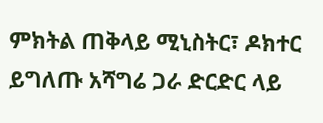ምክትል ጠቅላይ ሚኒስትር፣ ዶክተር ይግለጡ አሻግሬ ጋራ ድርድር ላይ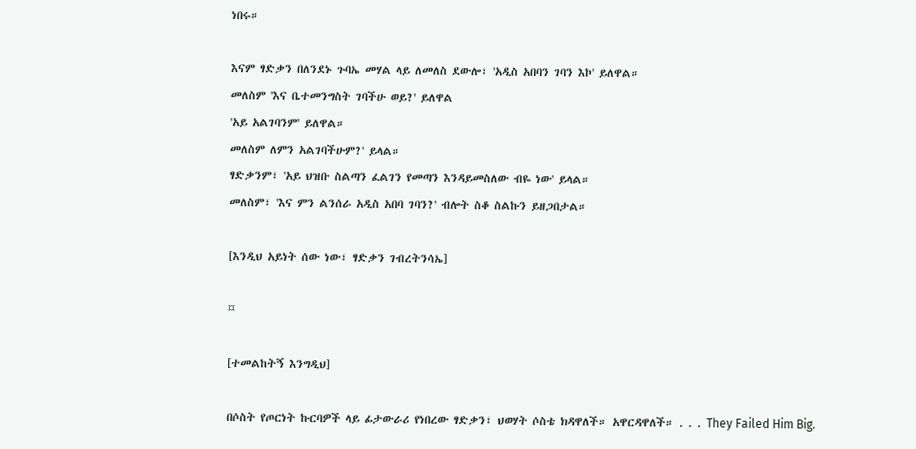ነበሩ።

እናም ፃድቃን በለንደኑ ጉባኤ መሃል ላይ ለመለስ ደውሎ፣ 'አዲስ አበባን ገባን እኮ' ይለዋል።
መለስም 'እና ቤተመንግስት ገባችሁ ወይ?' ይለዋል
'አይ አልገባንም' ይለዋል።
መለስም ለምን አልገባችሁም?' ይላል።
ፃድቃንም፣ 'አይ ህዝቡ ስልጣን ፈልገን የመጣን እንዳይመስለው ብዬ ነው' ይላል።
መለስም፣ 'እና ምን ልንሰራ አዲስ አበባ ገባን?' ብሎት ስቆ ስልኩን ይዘጋበታል።

[እንዲህ አይነት ሰው ነው፣ ፃድቃን ገብረትንሳኤ]

¤

[ተመልከትኝ እንግዲህ]

በሶስት የጦርነት ኩርባዎች ላይ ፊታውራሪ የነበረው ፃድቃን፣ ህወሃት ሶስቴ ክዳዋለች። አዋርዳዋለች። . . . They Failed Him Big.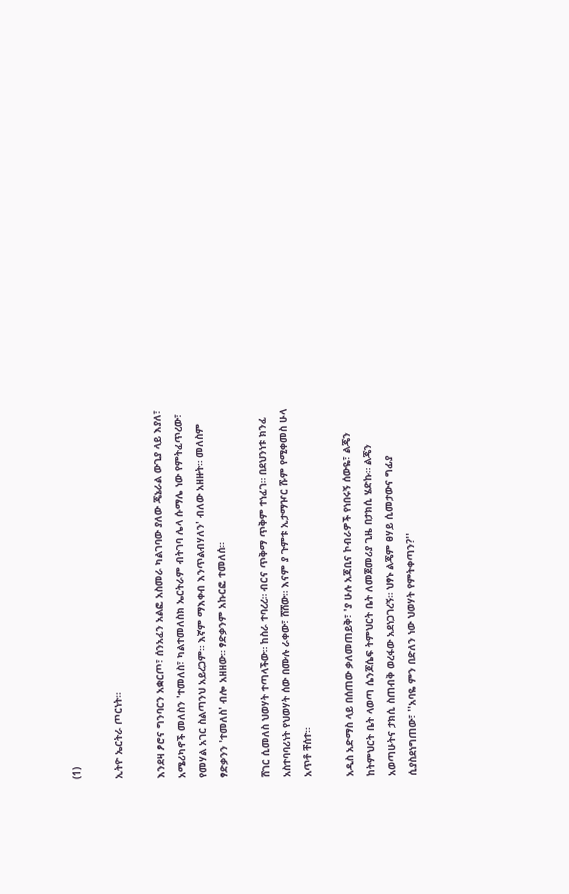(1)

ኢትዮ ኤርትራ ጦርነት።

እንደዛ ፆሮና ግንባርን አቋርጦ፣ ሰንአፈን አልፎ አስመራ ካልገባው ያለው ጄኔራል ውጊያ ላይ እያለ፣ አሜሪካኖች መለስን 'ተመለስ፣ ካልተመለስክ ኤርትራም ብትገባ ሌላ ሱማሌ ነው የምትፈጥረው፣ የመሃል አገር ስልጣንህ አይረጋም። እኛም ማእቀብ እንጥልብሃለን' ብለው አዘዙት። መለስም ፃድቃንን 'ተመለስ' ብሎ አዘዘው። ፃድቃንም አኩርፎ ተመለሰ።

ሸገር ሲመለስ ህወሃት ተጣላችው። ከስራ ተባረረ። ብርና ጥቅማ ጥቅም ተነፈገ። በደህንነቱ ክንፈ አስተባባሪነት የህወሃት ሰው በሙሉ ራቀው፣ ሸሸው። እናም ያ ጉምቱ ኢታማዦር ሹም የሚቀመስ ሁላ አጥቶ ቸሰተ።

አዲስ አድማስ ላይ በሰጠው ቃለመጠይቅ፣ 'ያ ሁሉ አጃቢና ኮብራዎች የነበሩኝ ሰውዬ፣ ልጄን ከትምህርት ቤት ላወጣ ሴንጆሴፍ ትምህርት ቤት ለመጀመሪያ ጊዜ በታክሲ ሄድኩ። ልጄን አወጣሁትና ታክሲ ስጠብቅ ወረፋው አደነጋገረኝ። ህፃኑ ልጄም ፀሃይ ሲመታውና ግፊያ ሲያስደነግጠው፣ ''አባዬ ምን በድለን ነው ህወሃት የምትቀጣን?''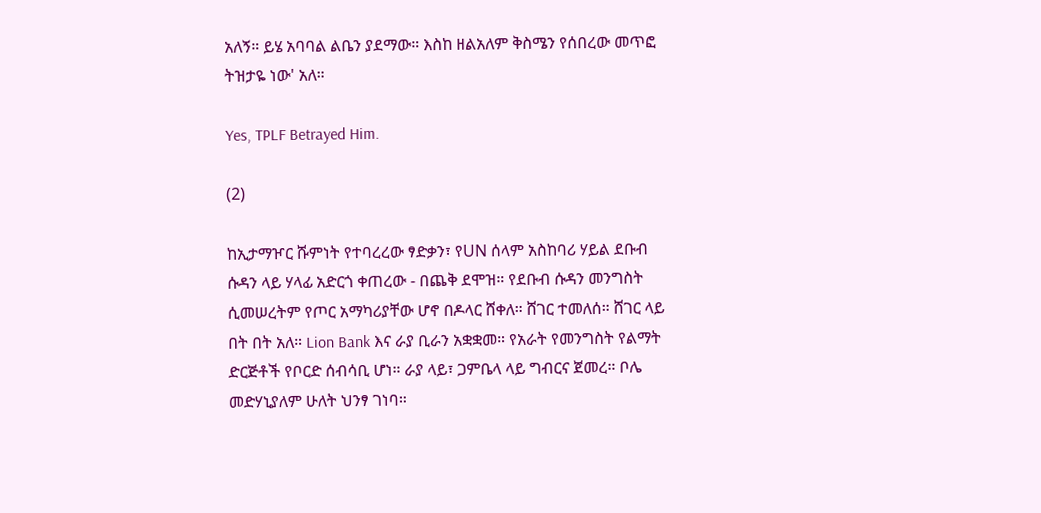አለኝ። ይሄ አባባል ልቤን ያደማው። እስከ ዘልአለም ቅስሜን የሰበረው መጥፎ ትዝታዬ ነው' አለ።

Yes, TPLF Betrayed Him.

(2)

ከኢታማዦር ሹምነት የተባረረው ፃድቃን፣ የUN ሰላም አስከባሪ ሃይል ደቡብ ሱዳን ላይ ሃላፊ አድርጎ ቀጠረው - በጨቅ ደሞዝ። የደቡብ ሱዳን መንግስት ሲመሠረትም የጦር አማካሪያቸው ሆኖ በዶላር ሸቀለ። ሸገር ተመለሰ። ሸገር ላይ በት በት አለ። Lion Bank እና ራያ ቢራን አቋቋመ። የአራት የመንግስት የልማት ድርጅቶች የቦርድ ሰብሳቢ ሆነ። ራያ ላይ፣ ጋምቤላ ላይ ግብርና ጀመረ። ቦሌ መድሃኒያለም ሁለት ህንፃ ገነባ።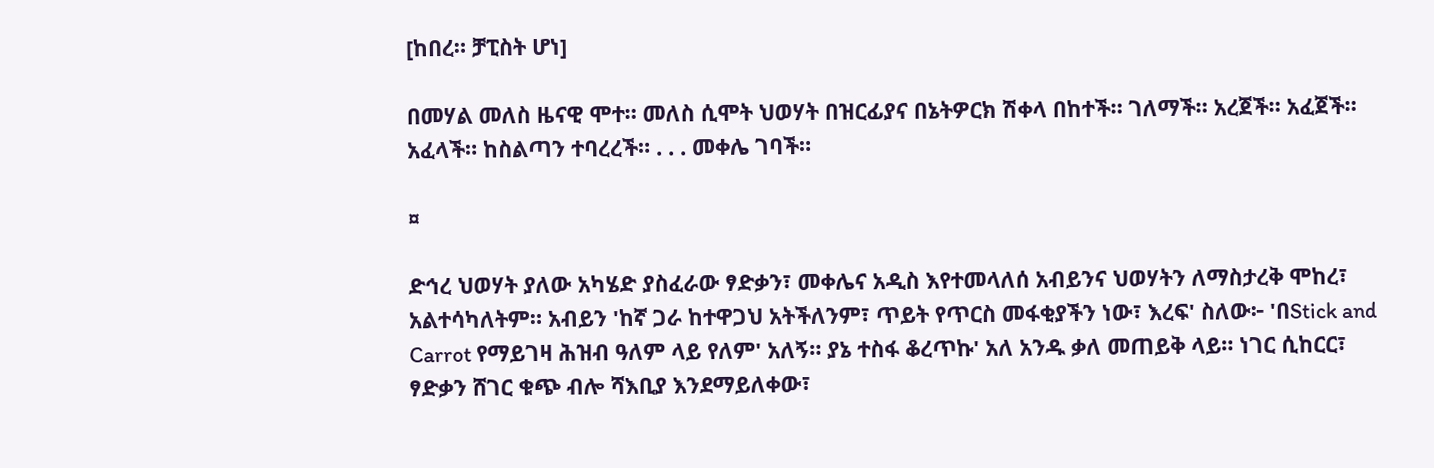[ከበረ። ቻፒስት ሆነ]

በመሃል መለስ ዜናዊ ሞተ። መለስ ሲሞት ህወሃት በዝርፊያና በኔትዎርክ ሽቀላ በከተች። ገለማች። አረጀች። አፈጀች። አፈላች። ከስልጣን ተባረረች። . . . መቀሌ ገባች።

¤

ድኅረ ህወሃት ያለው አካሄድ ያስፈራው ፃድቃን፣ መቀሌና አዲስ እየተመላለሰ አብይንና ህወሃትን ለማስታረቅ ሞከረ፣ አልተሳካለትም። አብይን 'ከኛ ጋራ ከተዋጋህ አትችለንም፣ ጥይት የጥርስ መፋቂያችን ነው፣ እረፍ' ስለው፦ 'በStick and Carrot የማይገዛ ሕዝብ ዓለም ላይ የለም' አለኝ። ያኔ ተስፋ ቆረጥኩ' አለ አንዱ ቃለ መጠይቅ ላይ። ነገር ሲከርር፣ ፃድቃን ሸገር ቁጭ ብሎ ሻእቢያ እንደማይለቀው፣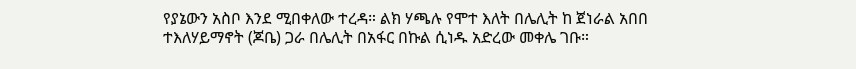የያኔውን አስቦ እንደ ሚበቀለው ተረዳ። ልክ ሃጫሉ የሞተ እለት በሌሊት ከ ጀነራል አበበ ተእለሃይማኖት (ጆቤ) ጋራ በሌሊት በአፋር በኩል ሲነዱ አድረው መቀሌ ገቡ።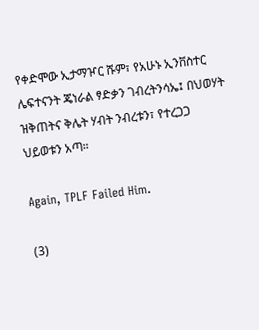የቀድሞው ኢታማዦር ሹም፣ የአሁኑ ኢንቨስተር ሌፍተናንት ጄነራል ፃድቃን ገብረትንሳኤ፤ በህወሃት ዝቅጠትና ቅሌት ሃብት ንብረቱን፣ የተረጋጋ ህይወቱን አጣ።

Again, TPLF Failed Him.

(3)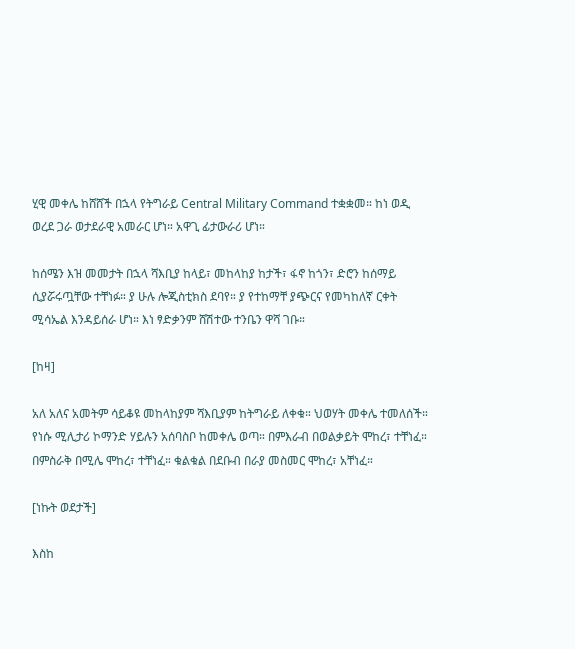ሂዊ መቀሌ ከሸሸች በኋላ የትግራይ Central Military Command ተቋቋመ። ከነ ወዲ ወረደ ጋራ ወታደራዊ አመራር ሆነ። አዋጊ ፊታውራሪ ሆነ።

ከሰሜን እዝ መመታት በኋላ ሻእቢያ ከላይ፣ መከላከያ ከታች፣ ፋኖ ከጎን፣ ድሮን ከሰማይ ሲያሯሩጧቸው ተቸነፉ። ያ ሁሉ ሎጂስቲክስ ደባየ። ያ የተከማቸ ያጭርና የመካከለኛ ርቀት ሚሳኤል እንዳይሰራ ሆነ። እነ ፃድቃንም ሸሽተው ተንቤን ዋሻ ገቡ።

[ከዛ]

አለ አለና አመትም ሳይቆዩ መከላከያም ሻእቢያም ከትግራይ ለቀቁ። ህወሃት መቀሌ ተመለሰች። የነሱ ሚሊታሪ ኮማንድ ሃይሉን አሰባስቦ ከመቀሌ ወጣ። በምእራብ በወልቃይት ሞከረ፣ ተቸነፈ። በምስራቅ በሚሌ ሞከረ፣ ተቸነፈ። ቁልቁል በደቡብ በራያ መስመር ሞከረ፣ አቸነፈ።

[ነኩት ወደታች]

እስከ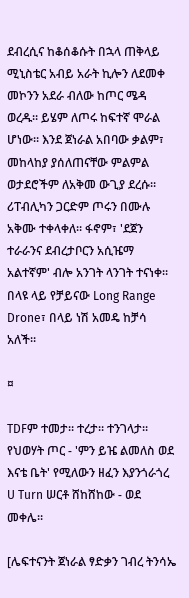ደብረሲና ከቆሰቆሱት በኋላ ጠቅላይ ሚኒስቴር አብይ አራት ኪሎን ለደመቀ መኮንን አደራ ብለው ከጦር ሜዳ ወረዱ። ይሄም ለጦሩ ከፍተኛ ሞራል ሆነው። እንደ ጀነራል አበባው ቃልም፣ መከላከያ ያሰለጠናቸው ምልምል ወታደሮችም ለአቅመ ውጊያ ደረሱ። ሪፐብሊካን ጋርድም ጦሩን በሙሉ አቅሙ ተቀላቀለ። ፋኖም፣ 'ደጀን ተራራንና ደብረታቦርን አሲዤማ አልተኛም' ብሎ አንገት ላንገት ተናነቀ። በላዩ ላይ የቻይናው Long Range Drone፣ በላይ ነሽ አመዴ ከቻሳ አለች።

¤

TDFም ተመታ። ተረታ። ተንገላታ። የህወሃት ጦር - 'ምን ይዤ ልመለስ ወደ እናቴ ቤት' የሚለውን ዘፈን እያንጎራጎረ U Turn ሠርቶ ሸከሸከው - ወደ መቀሌ።

[ሌፍተናንት ጀነራል ፃድቃን ገብረ ትንሳኤ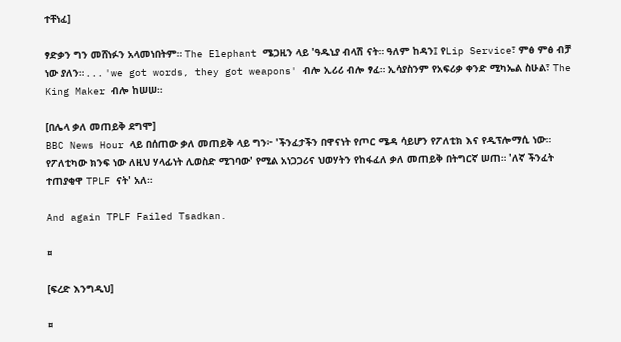ተቸነፈ]

ፃድቃን ግን መሸነፉን አላመነበትም። The Elephant ሜጋዚን ላይ 'ዓዱኒያ ብላሽ ናት። ዓለም ከዳን፤ የLip Service፣ ምፅ ምፅ ብቻ ነው ያለን። . . . 'we got words, they got weapons' ብሎ ኢሪሪ ብሎ ፃፈ። ኢሳያስንም የአፍሪቃ ቀንድ ሚካኤል ስሁል፣ The King Maker ብሎ ከሠሠ።

[በሌላ ቃለ መጠይቅ ደግሞ]
BBC News Hour ላይ በሰጠው ቃለ መጠይቅ ላይ ግን፦ 'ችንፈታችን በዋናነት የጦር ሜዳ ሳይሆን የፖለቲክ እና የዲፕሎማሲ ነው። የፖለቲካው ክንፍ ነው ለዚህ ሃላፊነት ሊወስድ ሚገባው' የሚል አነጋጋሪና ህወሃትን የከፋፈለ ቃለ መጠይቅ በትግርኛ ሠጠ። 'ለኛ ችንፈት ተጠያቂዋ TPLF ናት' አለ።

And again TPLF Failed Tsadkan.

¤

[ፍረድ እንግዲህ]

¤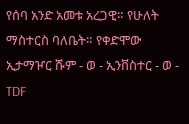የሰባ አንድ አመቱ አረጋዊ። የሁለት ማስተርስ ባለቤት። የቀድሞው ኢታማዦር ሹም - ወ - ኢንቨስተር - ወ - TDF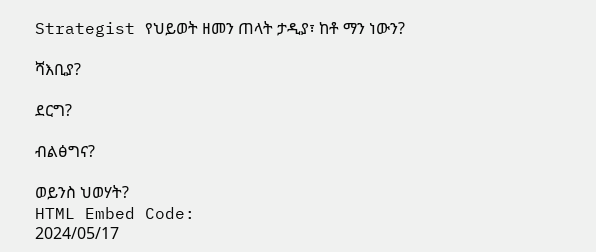Strategist የህይወት ዘመን ጠላት ታዲያ፣ ከቶ ማን ነውን?

ሻእቢያ?

ደርግ?

ብልፅግና?

ወይንስ ህወሃት?
HTML Embed Code:
2024/05/17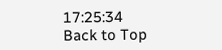17:25:34
Back to Top